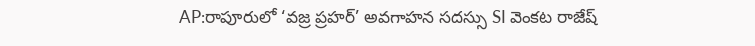AP:రాపూరులో ‘వజ్ర ప్రహర్’ అవగాహన సదస్సు SI వెంకట రాజేష్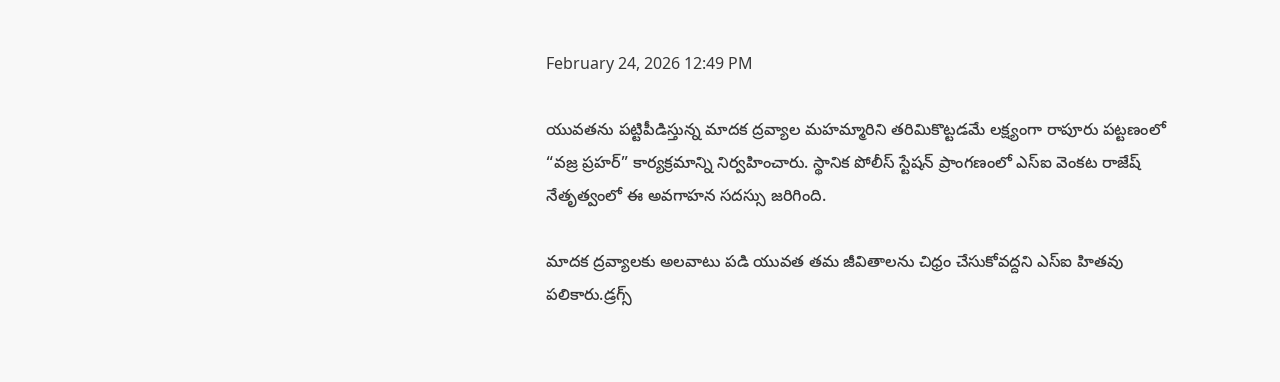February 24, 2026 12:49 PM

యువతను పట్టిపీడిస్తున్న మాదక ద్రవ్యాల మహమ్మారిని తరిమికొట్టడమే లక్ష్యంగా రాపూరు పట్టణంలో “వజ్ర ప్రహర్” కార్యక్రమాన్ని నిర్వహించారు. స్థానిక పోలీస్ స్టేషన్ ప్రాంగణంలో ఎస్ఐ వెంకట రాజేష్ నేతృత్వంలో ఈ అవగాహన సదస్సు జరిగింది.

మాదక ద్రవ్యాలకు అలవాటు పడి యువత తమ జీవితాలను చిధ్రం చేసుకోవద్దని ఎస్ఐ హితవు పలికారు.డ్రగ్స్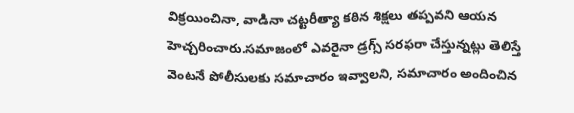విక్రయించినా, వాడినా చట్టరీత్యా కఠిన శిక్షలు తప్పవని ఆయన హెచ్చరించారు.సమాజంలో ఎవరైనా డ్రగ్స్ సరఫరా చేస్తున్నట్లు తెలిస్తే వెంటనే పోలీసులకు సమాచారం ఇవ్వాలని, సమాచారం అందించిన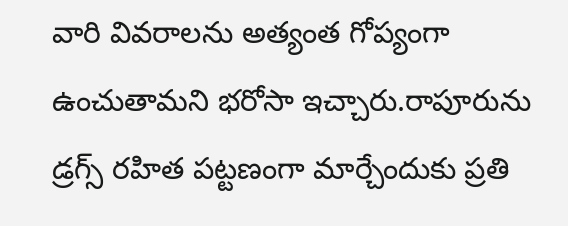వారి వివరాలను అత్యంత గోప్యంగా ఉంచుతామని భరోసా ఇచ్చారు.రాపూరును డ్రగ్స్ రహిత పట్టణంగా మార్చేందుకు ప్రతి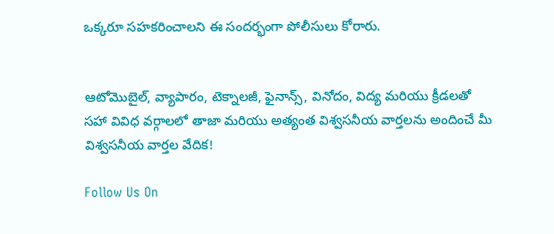ఒక్కరూ సహకరించాలని ఈ సందర్భంగా పోలీసులు కోరారు.


ఆటోమొబైల్, వ్యాపారం, టెక్నాలజీ, ఫైనాన్స్, వినోదం, విద్య మరియు క్రీడలతో సహా వివిధ వర్గాలలో తాజా మరియు అత్యంత విశ్వసనీయ వార్తలను అందించే మీ విశ్వసనీయ వార్తల వేదిక!

Follow Us On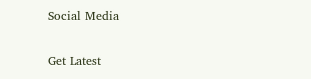Social Media

Get Latest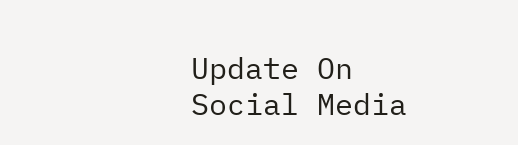Update On Social Media